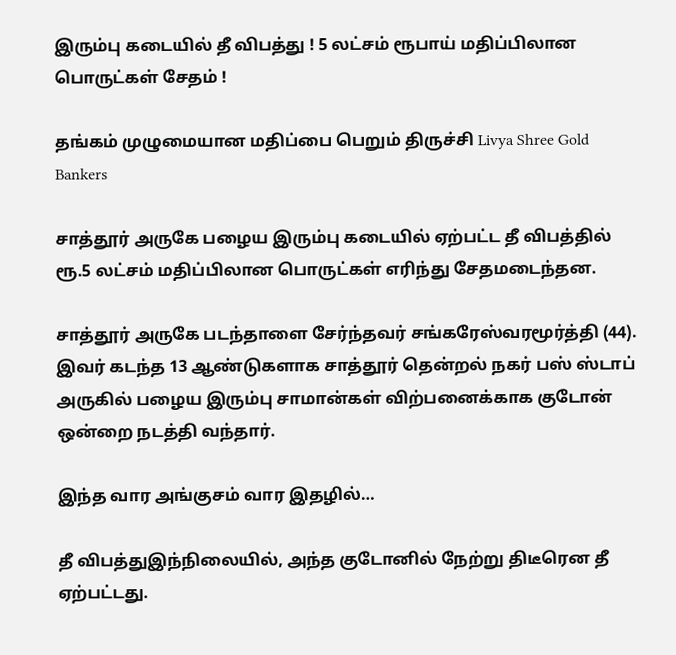இரும்பு கடையில் தீ விபத்து ! 5 லட்சம் ரூபாய் மதிப்பிலான பொருட்கள் சேதம் !

தங்கம் முழுமையான மதிப்பை பெறும் திருச்சி Livya Shree Gold Bankers

சாத்தூர் அருகே பழைய இரும்பு கடையில் ஏற்பட்ட தீ விபத்தில் ரூ.5 லட்சம் மதிப்பிலான பொருட்கள் எரிந்து சேதமடைந்தன.

சாத்தூர் அருகே படந்தாளை சேர்ந்தவர் சங்கரேஸ்வரமூர்த்தி (44). இவர் கடந்த 13 ஆண்டுகளாக சாத்தூர் தென்றல் நகர் பஸ் ஸ்டாப் அருகில் பழைய இரும்பு சாமான்கள் விற்பனைக்காக குடோன் ஒன்றை நடத்தி வந்தார்.

இந்த வார அங்குசம் வார இதழில்…

தீ விபத்துஇந்நிலையில், அந்த குடோனில் நேற்று திடீரென தீ ஏற்பட்டது.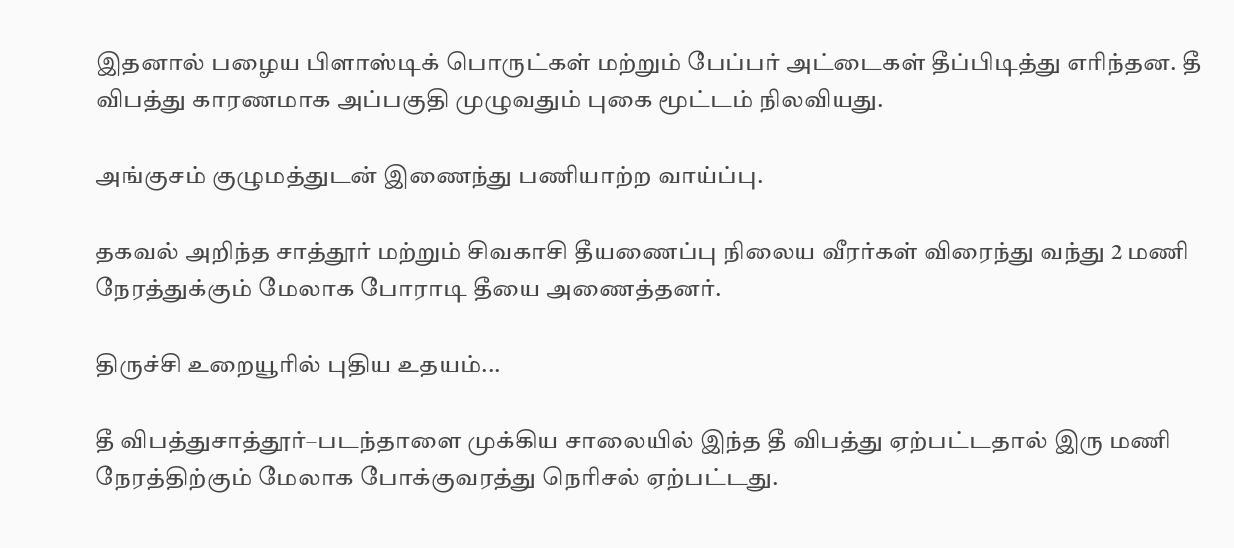இதனால் பழைய பிளாஸ்டிக் பொருட்கள் மற்றும் பேப்பர் அட்டைகள் தீப்பிடித்து எரிந்தன. தீ விபத்து காரணமாக அப்பகுதி முழுவதும் புகை மூட்டம் நிலவியது.

அங்குசம் குழுமத்துடன் இணைந்து பணியாற்ற வாய்ப்பு.

தகவல் அறிந்த சாத்தூர் மற்றும் சிவகாசி தீயணைப்பு நிலைய வீரர்கள் விரைந்து வந்து 2 மணி நேரத்துக்கும் மேலாக போராடி தீயை அணைத்தனர்.

திருச்சி உறையூரில் புதிய உதயம்...

தீ விபத்துசாத்தூர்–படந்தாளை முக்கிய சாலையில் இந்த தீ விபத்து ஏற்பட்டதால் இரு மணி நேரத்திற்கும் மேலாக போக்குவரத்து நெரிசல் ஏற்பட்டது.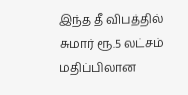இந்த தீ விபத்தில் சுமார் ரூ.5 லட்சம் மதிப்பிலான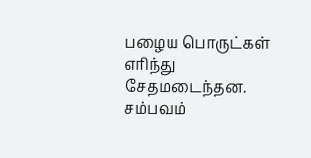பழைய பொருட்கள் எரிந்து சேதமடைந்தன. சம்பவம்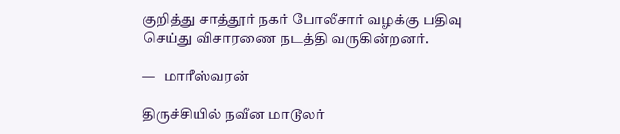குறித்து சாத்தூர் நகர் போலீசார் வழக்கு பதிவு செய்து விசாரணை நடத்தி வருகின்றனர்.

—   மாரீஸ்வரன்

திருச்சியில் நவீன மாடூலர்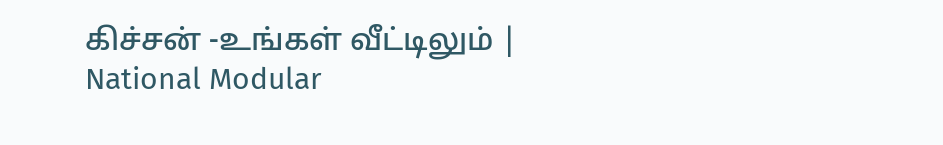கிச்சன் -உங்கள் வீட்டிலும் | National Modular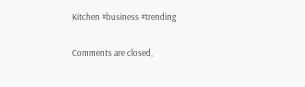Kitchen #business #trending

Comments are closed,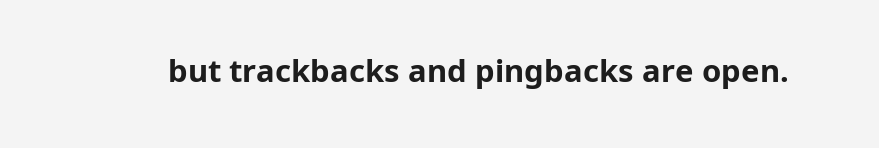but trackbacks and pingbacks are open.